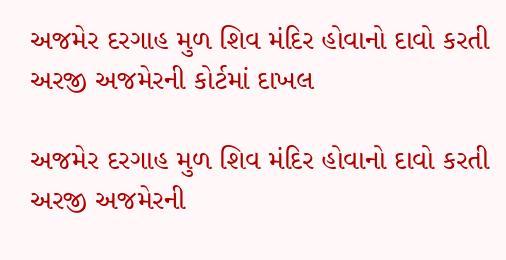અજમેર દરગાહ મુળ શિવ મંદિર હોવાનો દાવો કરતી અરજી અજમેરની કોર્ટમાં દાખલ

અજમેર દરગાહ મુળ શિવ મંદિર હોવાનો દાવો કરતી અરજી અજમેરની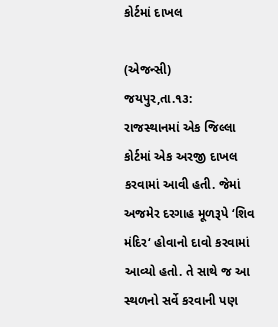કોર્ટમાં દાખલ

(એજન્સી)         જયપુર,તા.૧૩:
રાજસ્થાનમાં એક જિલ્લા કોર્ટમાં એક અરજી દાખલ કરવામાં આવી હતી. જેમાં અજમેર દરગાહ મૂળરૂપે ‘શિવ મંદિર‘ હોવાનો દાવો કરવામાં આવ્યો હતો. તે સાથે જ આ સ્થળનો સર્વે કરવાની પણ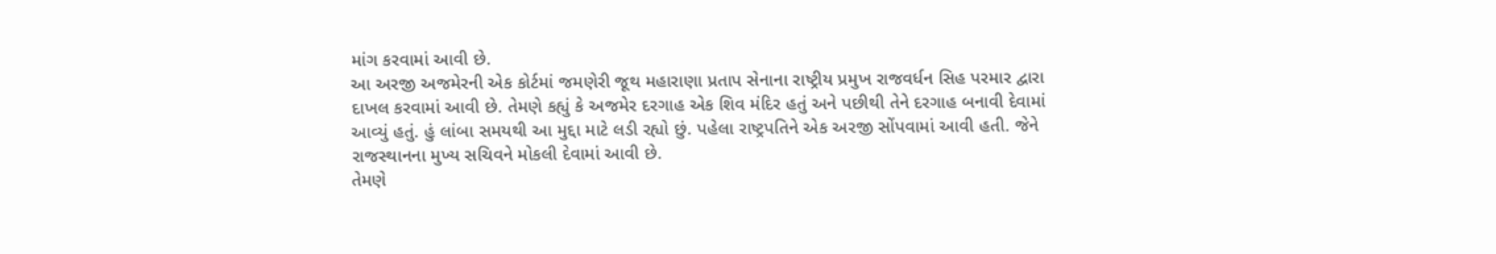માંગ કરવામાં આવી છે.
આ અરજી અજમેરની એક કોર્ટમાં જમણેરી જૂથ મહારાણા પ્રતાપ સેનાના રાષ્ટ્રીય પ્રમુખ રાજવર્ધન સિહ પરમાર દ્વારા દાખલ કરવામાં આવી છે. તેમણે કહ્યું કે અજમેર દરગાહ એક શિવ મંદિર હતું અને પછીથી તેને દરગાહ બનાવી દેવામાં આવ્યું હતું. હું લાંબા સમયથી આ મુદ્દા માટે લડી રહ્યો છું. પહેલા રાષ્ટ્રપતિને એક અરજી સોંપવામાં આવી હતી. જેને રાજસ્થાનના મુખ્ય સચિવને મોકલી દેવામાં આવી છે.
તેમણે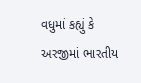વધુમાં કહ્યું કે અરજીમાં ભારતીય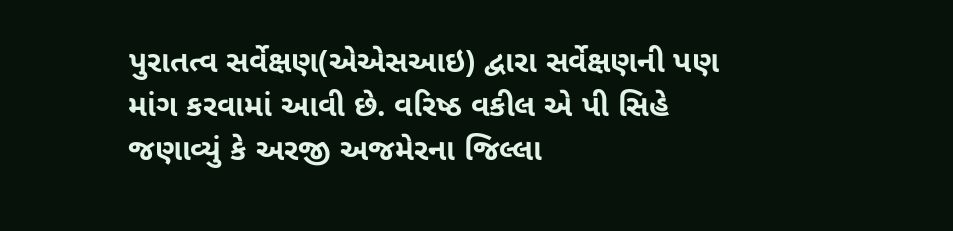પુરાતત્વ સર્વેક્ષણ(એએસઆઇ) દ્વારા સર્વેક્ષણની પણ માંગ કરવામાં આવી છે. વરિષ્ઠ વકીલ એ પી સિહે જણાવ્યું કે અરજી અજમેરના જિલ્લા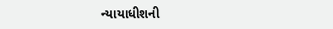ન્યાયાધીશની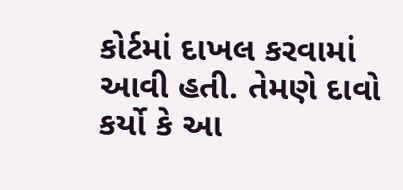કોર્ટમાં દાખલ કરવામાં આવી હતી. તેમણે દાવો કર્યો કે આ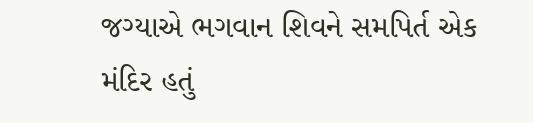જગ્યાએ ભગવાન શિવને સમપિર્ત એક મંદિર હતું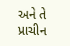અને તે પ્રાચીન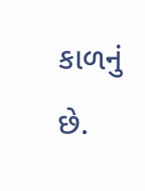કાળનું છે.